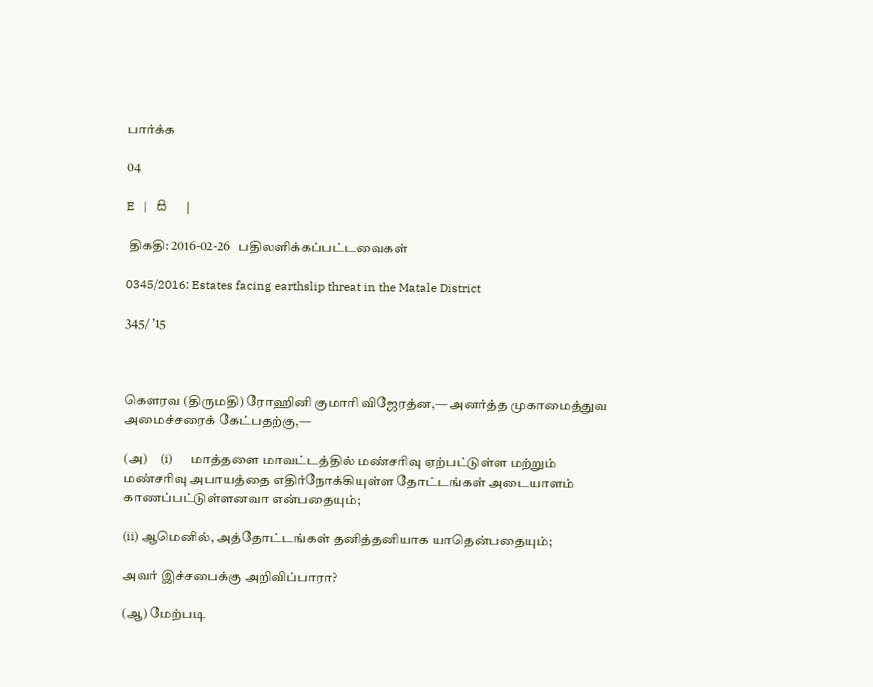பார்க்க

04

E   |   සි   |

 திகதி: 2016-02-26   பதிலளிக்கப்பட்டவைகள்

0345/2016: Estates facing earthslip threat in the Matale District

345/ ’15



கெளரவ (திருமதி) ரோஹினி குமாரி விஜேரத்ன,— அனர்த்த முகாமைத்துவ அமைச்சரைக் கேட்பதற்கு,—

(அ)     (i)      மாத்தளை மாவட்டத்தில் மண்சரிவு ஏற்பட்டுள்ள மற்றும் மண்சரிவு அபாயத்தை எதிர்நோக்கியுள்ள தோட்டங்கள் அடையாளம் காணப்பட்டுள்ளனவா என்பதையும்;

(ii) ஆமெனில், அத்தோட்டங்கள் தனித்தனியாக யாதென்பதையும்;

அவர் இச்சபைக்கு அறிவிப்பாரா?

(ஆ) மேற்படி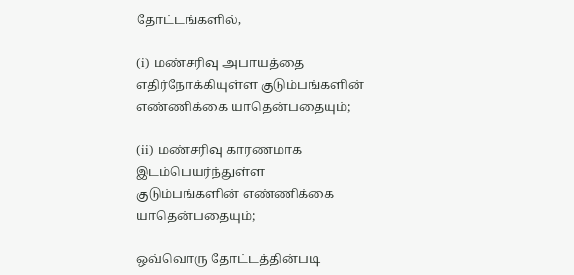தோட்டங்களில்,

(i) மண்சரிவு அபாயத்தை எதிர்நோக்கியுள்ள குடும்பங்களின் எண்ணிக்கை யாதென்பதையும்;

(ii) மண்சரிவு காரணமாக இடம்பெயர்ந்துள்ள குடும்பங்களின் எண்ணிக்கை யாதென்பதையும்;

ஒவ்வொரு தோட்டத்தின்படி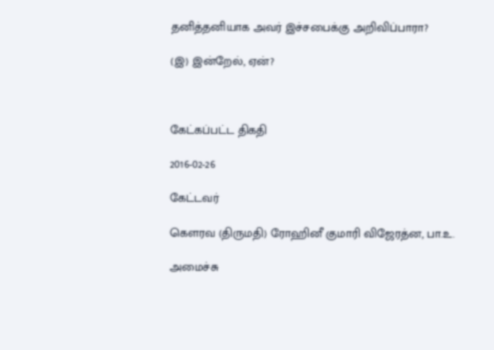தனித்தனியாக அவர் இச்சபைக்கு அறிவிப்பாரா?

(இ) இன்றேல், ஏன்?



கேட்கப்பட்ட திகதி

2016-02-26

கேட்டவர்

கௌரவ (திருமதி) ரோஹினீ குமாரி விஜேரத்ன, பா.உ.

அமைச்சு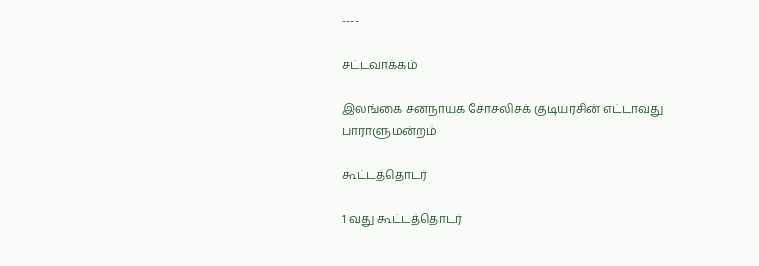----

சட்டவாக்கம்

இலங்கை சனநாயக சோசலிசக் குடியரசின் எட்டாவது பாராளுமன்றம்

கூட்டத்தொடர்

1 வது கூட்டத்தொடர்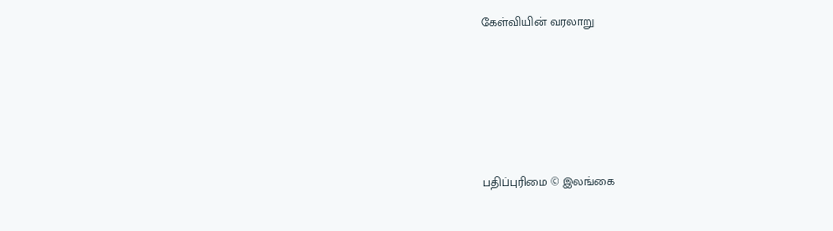கேள்வியின் வரலாறு





பதிப்புரிமை © இலங்கை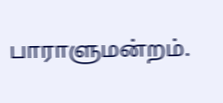பாராளுமன்றம்.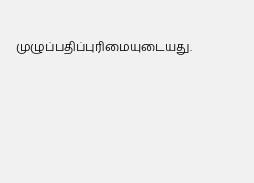முழுப்பதிப்புரிமையுடையது.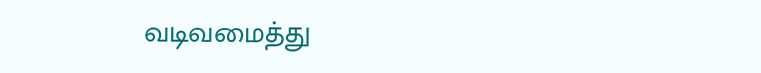வடிவமைத்து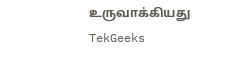உருவாக்கியது  TekGeeks